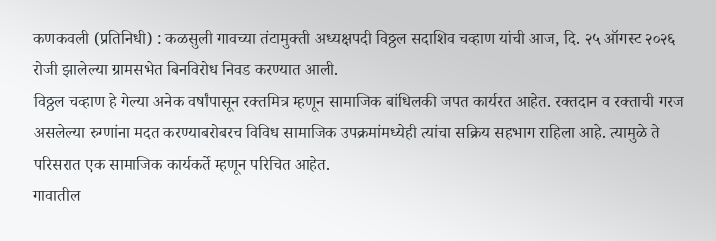कणकवली (प्रतिनिधी) : कळसुली गावच्या तंटामुक्ती अध्यक्षपदी विठ्ठल सदाशिव चव्हाण यांची आज, दि. २५ ऑगस्ट २०२६ रोजी झालेल्या ग्रामसभेत बिनविरोध निवड करण्यात आली.
विठ्ठल चव्हाण हे गेल्या अनेक वर्षांपासून रक्तमित्र म्हणून सामाजिक बांधिलकी जपत कार्यरत आहेत. रक्तदान व रक्ताची गरज असलेल्या रुग्णांना मदत करण्याबरोबरच विविध सामाजिक उपक्रमांमध्येही त्यांचा सक्रिय सहभाग राहिला आहे. त्यामुळे ते परिसरात एक सामाजिक कार्यकर्ते म्हणून परिचित आहेत.
गावातील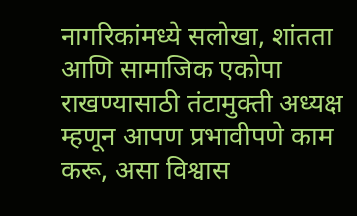नागरिकांमध्ये सलोखा, शांतता आणि सामाजिक एकोपा राखण्यासाठी तंटामुक्ती अध्यक्ष म्हणून आपण प्रभावीपणे काम करू, असा विश्वास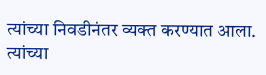त्यांच्या निवडीनंतर व्यक्त करण्यात आला. त्यांच्या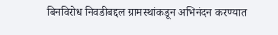बिनविरोध निवडीबद्दल ग्रामस्थांकडून अभिनंदन करण्यात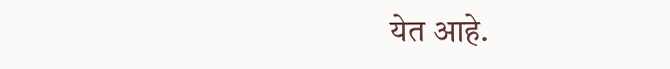येत आहे.